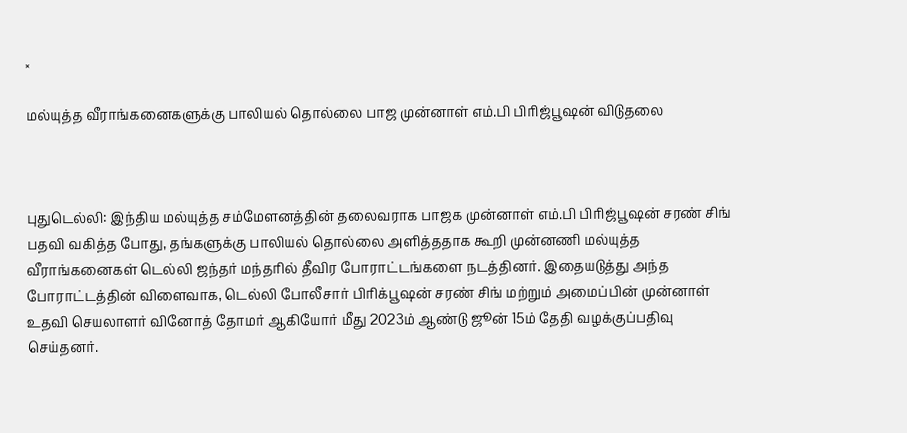×

மல்யுத்த வீராங்கனைகளுக்கு பாலியல் தொல்லை பாஜ முன்னாள் எம்.பி பிரிஜ்பூஷன் விடுதலை



புதுடெல்லி: இந்திய மல்யுத்த சம்மேளனத்தின் தலைவராக பாஜக முன்னாள் எம்.பி பிரிஜ்பூஷன் சரண் சிங் பதவி வகித்த போது, தங்களுக்கு பாலியல் தொல்லை அளித்ததாக கூறி முன்னணி மல்யுத்த வீராங்கனைகள் டெல்லி ஜந்தர் மந்தரில் தீவிர போராட்டங்களை நடத்தினர். இதையடுத்து அந்த போராட்டத்தின் விளைவாக, டெல்லி போலீசார் பிரிக்பூஷன் சரண் சிங் மற்றும் அமைப்பின் முன்னாள் உதவி செயலாளர் வினோத் தோமர் ஆகியோர் மீது 2023ம் ஆண்டு ஜூன் 15ம் தேதி வழக்குப்பதிவு செய்தனர்.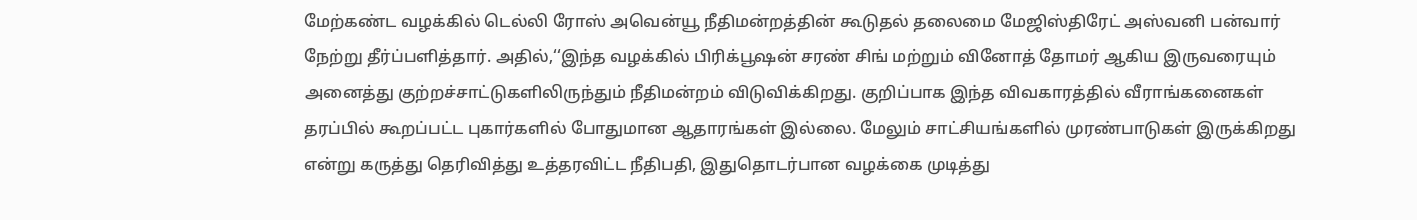மேற்கண்ட வழக்கில் டெல்லி ரோஸ் அவென்யூ நீதிமன்றத்தின் கூடுதல் தலைமை மேஜிஸ்திரேட் அஸ்வனி பன்வார் நேற்று தீர்ப்பளித்தார். அதில்,‘‘இந்த வழக்கில் பிரிக்பூஷன் சரண் சிங் மற்றும் வினோத் தோமர் ஆகிய இருவரையும் அனைத்து குற்றச்சாட்டுகளிலிருந்தும் நீதிமன்றம் விடுவிக்கிறது. குறிப்பாக இந்த விவகாரத்தில் வீராங்கனைகள் தரப்பில் கூறப்பட்ட புகார்களில் போதுமான ஆதாரங்கள் இல்லை. மேலும் சாட்சியங்களில் முரண்பாடுகள் இருக்கிறது என்று கருத்து தெரிவித்து உத்தரவிட்ட நீதிபதி, இதுதொடர்பான வழக்கை முடித்து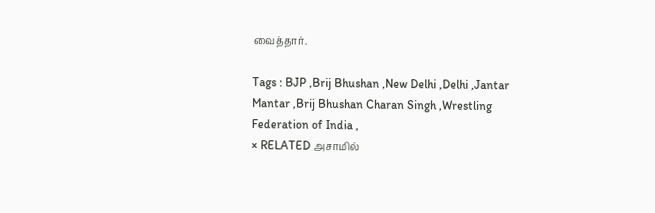வைத்தார்.

Tags : BJP ,Brij Bhushan ,New Delhi ,Delhi ,Jantar Mantar ,Brij Bhushan Charan Singh ,Wrestling Federation of India ,
× RELATED அசாமில்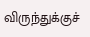விருந்துக்குச்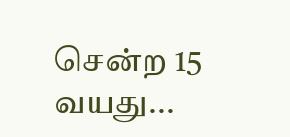சென்ற 15 வயது...